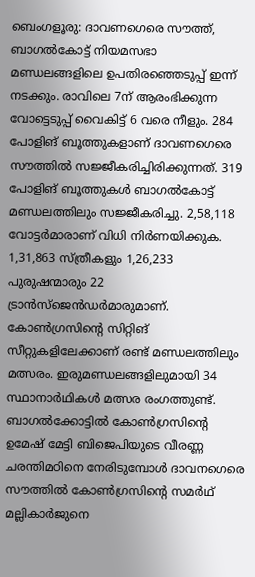ബെംഗളൂരു: ദാവണഗെരെ സൗത്ത്, ബാഗൽകോട്ട് നിയമസഭാ മണ്ഡലങ്ങളിലെ ഉപതിരഞ്ഞെടുപ്പ് ഇന്ന് നടക്കും. രാവിലെ 7ന് ആരംഭിക്കുന്ന വോട്ടെടുപ്പ് വൈകിട്ട് 6 വരെ നീളും. 284 പോളിങ് ബൂത്തുകളാണ് ദാവണഗെരെ സൗത്തിൽ സജ്ജീകരിച്ചിരിക്കുന്നത്. 319 പോളിങ് ബൂത്തുകൾ ബാഗൽകോട്ട് മണ്ഡലത്തിലും സജ്ജീകരിച്ചു. 2,58,118 വോട്ടർമാരാണ് വിധി നിർണയിക്കുക. 1,31,863 സ്ത്രീകളും 1,26,233 പുരുഷന്മാരും 22 ട്രാൻസ്ജെൻഡർമാരുമാണ്.
കോൺഗ്രസിന്റെ സിറ്റിങ് സീറ്റുകളിലേക്കാണ് രണ്ട് മണ്ഡലത്തിലും മത്സരം. ഇരുമണ്ഡലങ്ങളിലുമായി 34 സ്ഥാനാർഥികൾ മത്സര രംഗത്തുണ്ട്. ബാഗൽക്കോട്ടിൽ കോൺഗ്രസിന്റെ ഉമേഷ് മേട്ടി ബിജെപിയുടെ വീരണ്ണ ചരന്തിമഠിനെ നേരിടുമ്പോൾ ദാവനഗെരെ സൗത്തിൽ കോൺഗ്രസിന്റെ സമർഥ് മല്ലികാർജുനെ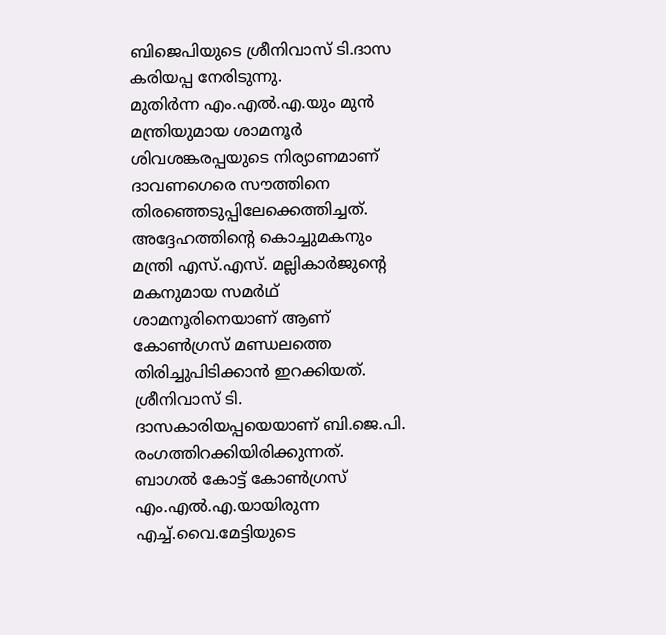ബിജെപിയുടെ ശ്രീനിവാസ് ടി.ദാസ കരിയപ്പ നേരിടുന്നു.
മുതിർന്ന എം.എൽ.എ.യും മുൻ മന്ത്രിയുമായ ശാമനൂർ ശിവശങ്കരപ്പയുടെ നിര്യാണമാണ് ദാവണഗെരെ സൗത്തിനെ തിരഞ്ഞെടുപ്പിലേക്കെത്തിച്ചത്. അദ്ദേഹത്തിന്റെ കൊച്ചുമകനും മന്ത്രി എസ്.എസ്. മല്ലികാർജുന്റെ മകനുമായ സമർഥ് ശാമനൂരിനെയാണ് ആണ് കോൺഗ്രസ് മണ്ഡലത്തെ തിരിച്ചുപിടിക്കാൻ ഇറക്കിയത്. ശ്രീനിവാസ് ടി. ദാസകാരിയപ്പയെയാണ് ബി.ജെ.പി. രംഗത്തിറക്കിയിരിക്കുന്നത്. ബാഗൽ കോട്ട് കോൺഗ്രസ് എം.എൽ.എ.യായിരുന്ന എച്ച്.വൈ.മേട്ടിയുടെ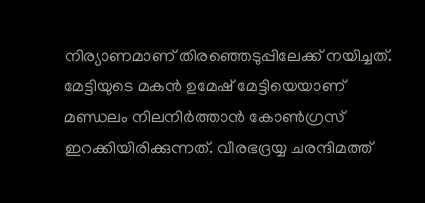നിര്യാണമാണ് തിരഞ്ഞെടുപ്പിലേക്ക് നയിച്ചത്. മേട്ടിയുടെ മകൻ ഉമേഷ് മേട്ടിയെയാണ് മണ്ഡലം നിലനിർത്താൻ കോൺഗ്രസ് ഇറക്കിയിരിക്കുന്നത്. വീരഭദ്രയ്യ ചരന്ദിമത്ത്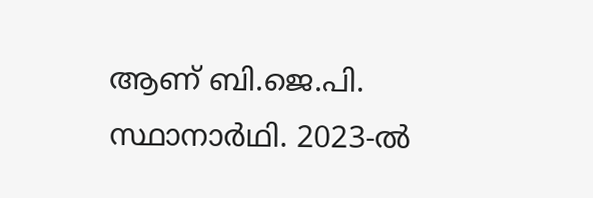ആണ് ബി.ജെ.പി. സ്ഥാനാർഥി. 2023-ൽ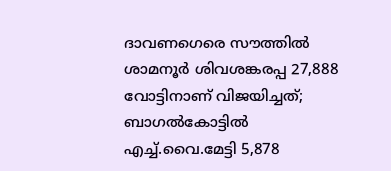ദാവണഗെരെ സൗത്തിൽ ശാമനൂർ ശിവശങ്കരപ്പ 27,888 വോട്ടിനാണ് വിജയിച്ചത്; ബാഗൽകോട്ടിൽ എച്ച്.വൈ.മേട്ടി 5,878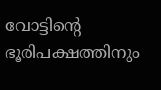വോട്ടിന്റെ ഭൂരിപക്ഷത്തിനും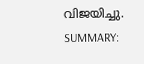വിജയിച്ചു.
SUMMARY: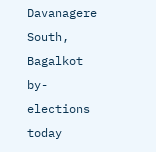Davanagere South, Bagalkot by-elections today